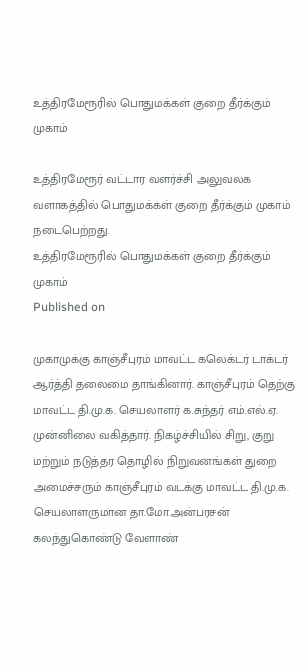உத்திரமேரூரில் பொதுமக்கள் குறை தீர்க்கும் முகாம்

உத்திரமேரூர் வட்டார வளர்ச்சி அலுவலக வளாகத்தில் பொதுமக்கள் குறை தீர்க்கும் முகாம் நடைபெற்றது.
உத்திரமேரூரில் பொதுமக்கள் குறை தீர்க்கும் முகாம்
Published on

முகாமுக்கு காஞ்சீபுரம் மாவட்ட கலெக்டர் டாக்டர் ஆர்த்தி தலைமை தாங்கினார். காஞ்சீபுரம் தெற்கு மாவட்ட தி.மு.க. செயலாளர் க.சுந்தர் எம்.எல்.ஏ. முன்னிலை வகித்தார். நிகழ்ச்சியில் சிறு, குறு மற்றும் நடுத்தர தொழில் நிறுவனங்கள் துறை அமைச்சரும் காஞ்சீபுரம் வடக்கு மாவட்ட தி.மு.க. செயலாளருமான தா.மோ.அன்பரசன் கலந்துகொண்டு வேளாண்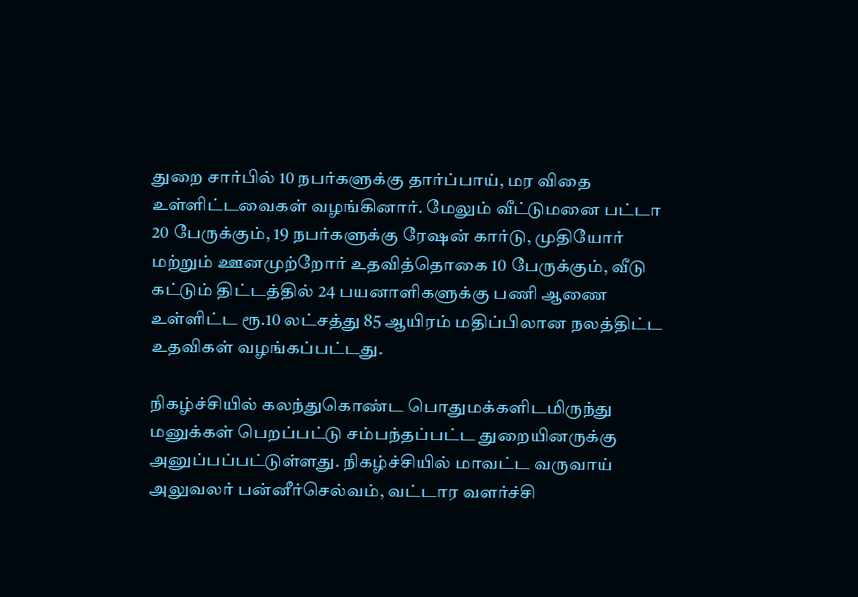துறை சார்பில் 10 நபர்களுக்கு தார்ப்பாய், மர விதை உள்ளிட்டவைகள் வழங்கினார். மேலும் வீட்டுமனை பட்டா 20 பேருக்கும், 19 நபர்களுக்கு ரேஷன் கார்டு, முதியோர் மற்றும் ஊனமுற்றோர் உதவித்தொகை 10 பேருக்கும், வீடு கட்டும் திட்டத்தில் 24 பயனாளிகளுக்கு பணி ஆணை உள்ளிட்ட ரூ.10 லட்சத்து 85 ஆயிரம் மதிப்பிலான நலத்திட்ட உதவிகள் வழங்கப்பட்டது.

நிகழ்ச்சியில் கலந்துகொண்ட பொதுமக்களிடமிருந்து மனுக்கள் பெறப்பட்டு சம்பந்தப்பட்ட துறையினருக்கு அனுப்பப்பட்டுள்ளது. நிகழ்ச்சியில் மாவட்ட வருவாய் அலுவலர் பன்னீர்செல்வம், வட்டார வளர்ச்சி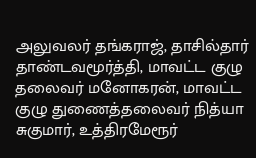அலுவலர் தங்கராஜ், தாசில்தார் தாண்டவமூர்த்தி, மாவட்ட குழு தலைவர் மனோகரன், மாவட்ட குழு துணைத்தலைவர் நித்யா சுகுமார், உத்திரமேரூர்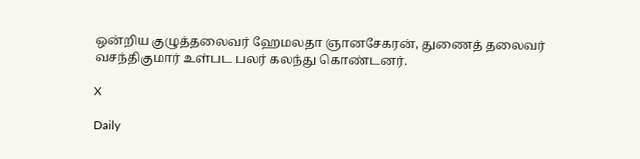ஒன்றிய குழுத்தலைவர் ஹேமலதா ஞானசேகரன், துணைத் தலைவர் வசந்திகுமார் உள்பட பலர் கலந்து கொண்டனர்.

X

Daily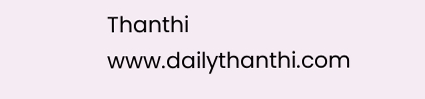Thanthi
www.dailythanthi.com